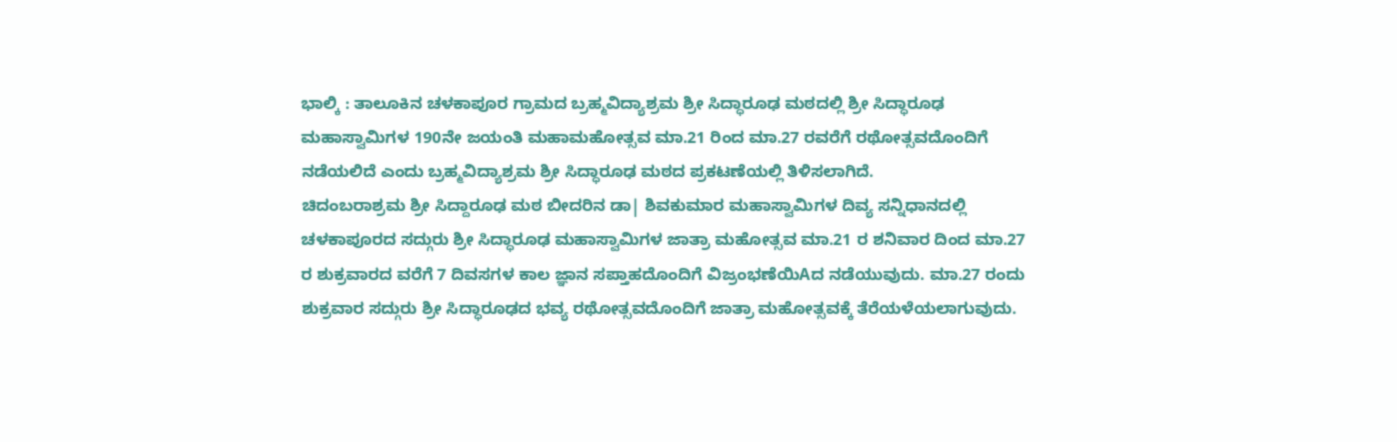ಭಾಲ್ಕಿ : ತಾಲೂಕಿನ ಚಳಕಾಪೂರ ಗ್ರಾಮದ ಬ್ರಹ್ಮವಿದ್ಯಾಶ್ರಮ ಶ್ರೀ ಸಿದ್ಧಾರೂಢ ಮಠದಲ್ಲಿ ಶ್ರೀ ಸಿದ್ಧಾರೂಢ ಮಹಾಸ್ವಾಮಿಗಳ 190ನೇ ಜಯಂತಿ ಮಹಾಮಹೋತ್ಸವ ಮಾ.21 ರಿಂದ ಮಾ.27 ರವರೆಗೆ ರಥೋತ್ಸವದೊಂದಿಗೆ ನಡೆಯಲಿದೆ ಎಂದು ಬ್ರಹ್ಮವಿದ್ಯಾಶ್ರಮ ಶ್ರೀ ಸಿದ್ಧಾರೂಢ ಮಠದ ಪ್ರಕಟಣೆಯಲ್ಲಿ ತಿಳಿಸಲಾಗಿದೆ.
ಚಿದಂಬರಾಶ್ರಮ ಶ್ರೀ ಸಿದ್ದಾರೂಢ ಮಠ ಬೀದರಿನ ಡಾ| ಶಿವಕುಮಾರ ಮಹಾಸ್ವಾಮಿಗಳ ದಿವ್ಯ ಸನ್ನಿಧಾನದಲ್ಲಿ ಚಳಕಾಪೂರದ ಸದ್ಗುರು ಶ್ರೀ ಸಿದ್ಧಾರೂಢ ಮಹಾಸ್ವಾಮಿಗಳ ಜಾತ್ರಾ ಮಹೋತ್ಸವ ಮಾ.21 ರ ಶನಿವಾರ ದಿಂದ ಮಾ.27 ರ ಶುಕ್ರವಾರದ ವರೆಗೆ 7 ದಿವಸಗಳ ಕಾಲ ಜ್ಞಾನ ಸಪ್ತಾಹದೊಂದಿಗೆ ವಿಜ್ರಂಭಣೆಯಿAದ ನಡೆಯುವುದು. ಮಾ.27 ರಂದು ಶುಕ್ರವಾರ ಸದ್ಗುರು ಶ್ರೀ ಸಿದ್ಧಾರೂಢದ ಭವ್ಯ ರಥೋತ್ಸವದೊಂದಿಗೆ ಜಾತ್ರಾ ಮಹೋತ್ಸವಕ್ಕೆ ತೆರೆಯಳೆಯಲಾಗುವುದು.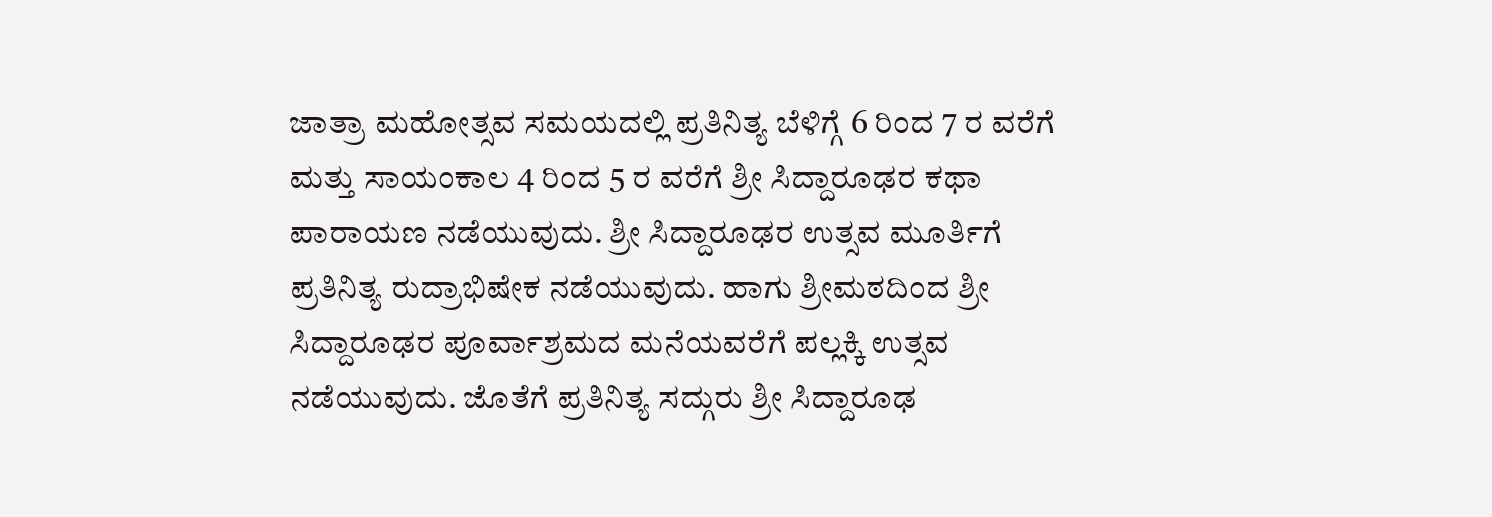ಜಾತ್ರಾ ಮಹೋತ್ಸವ ಸಮಯದಲ್ಲಿ ಪ್ರತಿನಿತ್ಯ ಬೆಳಿಗ್ಗೆ 6 ರಿಂದ 7 ರ ವರೆಗೆ ಮತ್ತು ಸಾಯಂಕಾಲ 4 ರಿಂದ 5 ರ ವರೆಗೆ ಶ್ರೀ ಸಿದ್ದಾರೂಢರ ಕಥಾ ಪಾರಾಯಣ ನಡೆಯುವುದು. ಶ್ರೀ ಸಿದ್ದಾರೂಢರ ಉತ್ಸವ ಮೂರ್ತಿಗೆ ಪ್ರತಿನಿತ್ಯ ರುದ್ರಾಭಿಷೇಕ ನಡೆಯುವುದು. ಹಾಗು ಶ್ರೀಮಠದಿಂದ ಶ್ರೀ ಸಿದ್ದಾರೂಢರ ಪೂರ್ವಾಶ್ರಮದ ಮನೆಯವರೆಗೆ ಪಲ್ಲಕ್ಕಿ ಉತ್ಸವ ನಡೆಯುವುದು. ಜೊತೆಗೆ ಪ್ರತಿನಿತ್ಯ ಸದ್ಗುರು ಶ್ರೀ ಸಿದ್ದಾರೂಢ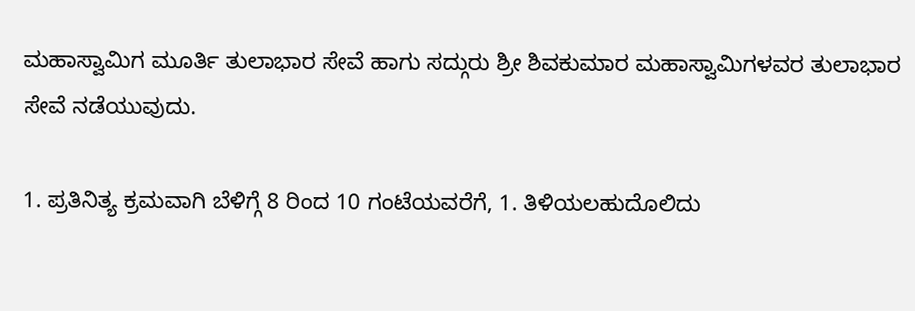ಮಹಾಸ್ವಾಮಿಗ ಮೂರ್ತಿ ತುಲಾಭಾರ ಸೇವೆ ಹಾಗು ಸದ್ಗುರು ಶ್ರೀ ಶಿವಕುಮಾರ ಮಹಾಸ್ವಾಮಿಗಳವರ ತುಲಾಭಾರ ಸೇವೆ ನಡೆಯುವುದು.

1. ಪ್ರತಿನಿತ್ಯ ಕ್ರಮವಾಗಿ ಬೆಳಿಗ್ಗೆ 8 ರಿಂದ 10 ಗಂಟೆಯವರೆಗೆ, 1. ತಿಳಿಯಲಹುದೊಲಿದು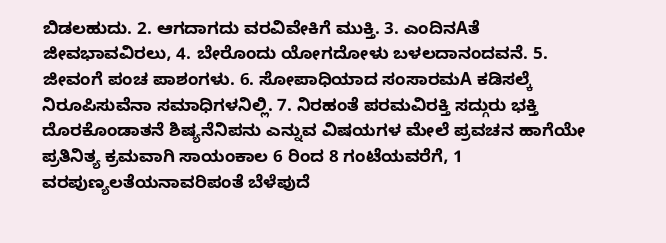ಬಿಡಲಹುದು. 2. ಆಗದಾಗದು ವರವಿವೇಕಿಗೆ ಮುಕ್ತಿ. 3. ಎಂದಿನAತೆ ಜೀವಭಾವವಿರಲು, 4. ಬೇರೊಂದು ಯೋಗದೋಳು ಬಳಲದಾನಂದವನೆ. 5. ಜೀವಂಗೆ ಪಂಚ ಪಾಶಂಗಳು. 6. ಸೋಪಾಧಿಯಾದ ಸಂಸಾರಮA ಕಡಿಸಲ್ಕೆ ನಿರೂಪಿಸುವೆನಾ ಸಮಾಧಿಗಳನಿಲ್ಲಿ. 7. ನಿರಹಂತೆ ಪರಮವಿರಕ್ತಿ ಸದ್ಗುರು ಭಕ್ತಿ ದೊರಕೊಂಡಾತನೆ ಶಿಷ್ಯನೆನಿಪನು ಎನ್ನುವ ವಿಷಯಗಳ ಮೇಲೆ ಪ್ರವಚನ ಹಾಗೆಯೇ ಪ್ರತಿನಿತ್ಯ ಕ್ರಮವಾಗಿ ಸಾಯಂಕಾಲ 6 ರಿಂದ 8 ಗಂಟೆಯವರೆಗೆ, 1 ವರಪುಣ್ಯಲತೆಯನಾವರಿಪಂತೆ ಬೆಳೆಪುದೆ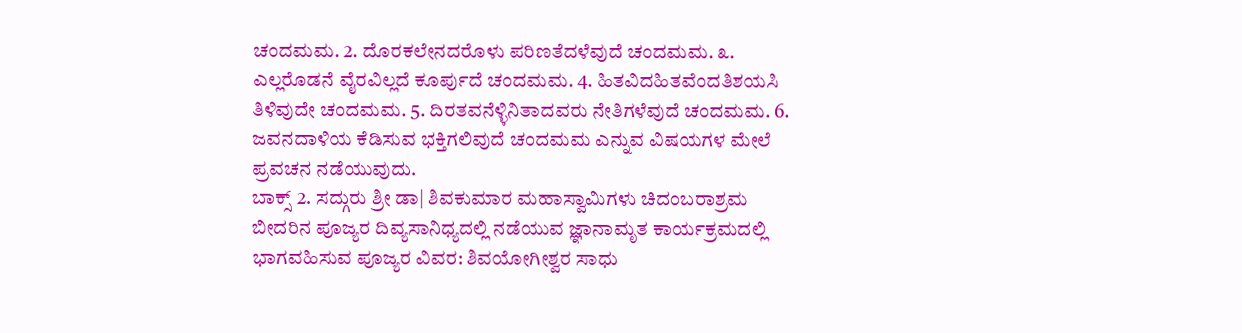ಚಂದಮಮ. 2. ದೊರಕಲೇನದರೊಳು ಪರಿಣತೆದಳೆವುದೆ ಚಂದಮಮ. ೩. ಎಲ್ಲರೊಡನೆ ವೈರವಿಲ್ಲದೆ ಕೂರ್ಪುದೆ ಚಂದಮಮ. 4. ಹಿತವಿದಹಿತವೆಂದತಿಶಯಸಿ ತಿಳಿವುದೇ ಚಂದಮಮ. 5. ದಿರತವನೆಳ್ಳಿನಿತಾದವರು ನೇತಿಗಳೆವುದೆ ಚಂದಮಮ. 6. ಜವನದಾಳಿಯ ಕೆಡಿಸುವ ಭಕ್ತಿಗಲಿವುದೆ ಚಂದಮಮ ಎನ್ನುವ ವಿಷಯಗಳ ಮೇಲೆ ಪ್ರವಚನ ನಡೆಯುವುದು.
ಬಾಕ್ಸ್ 2. ಸದ್ಗುರು ಶ್ರೀ ಡಾ| ಶಿವಕುಮಾರ ಮಹಾಸ್ವಾಮಿಗಳು ಚಿದಂಬರಾಶ್ರಮ ಬೀದರಿನ ಪೂಜ್ಯರ ದಿವ್ಯಸಾನಿಧ್ಯದಲ್ಲಿ ನಡೆಯುವ ಜ್ಞಾನಾಮೃತ ಕಾರ್ಯಕ್ರಮದಲ್ಲಿ ಭಾಗವಹಿಸುವ ಪೂಜ್ಯರ ವಿವರ: ಶಿವಯೋಗೀಶ್ವರ ಸಾಧು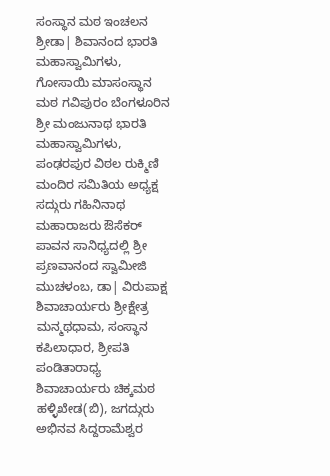ಸಂಸ್ಥಾನ ಮಠ ಇಂಚಲನ ಶ್ರೀಡಾ| ಶಿವಾನಂದ ಭಾರತಿ ಮಹಾಸ್ವಾಮಿಗಳು, ಗೋಸಾಯಿ ಮಾಸಂಸ್ಥಾನ ಮಠ ಗವಿಪುರಂ ಬೆಂಗಳೂರಿನ ಶ್ರೀ ಮಂಜುನಾಥ ಭಾರತಿ ಮಹಾಸ್ವಾಮಿಗಳು, ಪಂಢರಪುರ ವಿಠಲ ರುಕ್ಮಿಣಿ ಮಂದಿರ ಸಮಿತಿಯ ಅಧ್ಯಕ್ಷ ಸದ್ಗುರು ಗಹಿನಿನಾಥ ಮಹಾರಾಜರು ಔಸೆಕರ್ ಪಾವನ ಸಾನಿಧ್ಯದಲ್ಲಿ ಶ್ರೀ ಪ್ರಣವಾನಂದ ಸ್ವಾಮೀಜಿ ಮುಚಳಂಬ, ಡಾ| ವಿರುಪಾಕ್ಷ ಶಿವಾಚಾರ್ಯರು ಶ್ರೀಕ್ಷೇತ್ರ ಮನ್ಮಥಧಾಮ, ಸಂಸ್ಥಾನ ಕಪಿಲಾಧಾರ, ಶ್ರೀಪತಿ ಪಂಡಿತಾರಾಧ್ಯ ಶಿವಾಚಾರ್ಯರು ಚಿಕ್ಕಮಠ ಹಳ್ಳಿಖೇಡ(ಬಿ), ಜಗದ್ಗುರು ಅಭಿನವ ಸಿದ್ದರಾಮೆಶ್ವರ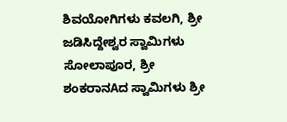ಶಿವಯೋಗಿಗಳು ಕವಲಗಿ, ಶ್ರೀ ಜಡಿಸಿದ್ದೇಶ್ವರ ಸ್ವಾಮಿಗಳು ಸೋಲಾಪೂರ, ಶ್ರೀ ಶಂಕರಾನAದ ಸ್ವಾಮಿಗಳು ಶ್ರೀ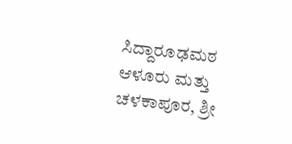ಸಿದ್ದಾರೂಢಮಠ ಆಳೂರು ಮತ್ತು ಚಳಕಾಪೂರ, ಶ್ರೀ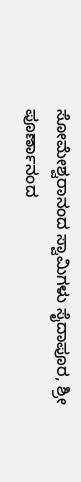ಸೋಮೇಶ್ವರಾನಂದ ಸ್ವಾಮಿಗಳು ಸೈದಾಪೂರ, ಶ್ರೀ ಪೂರ್ಣಾನಂದ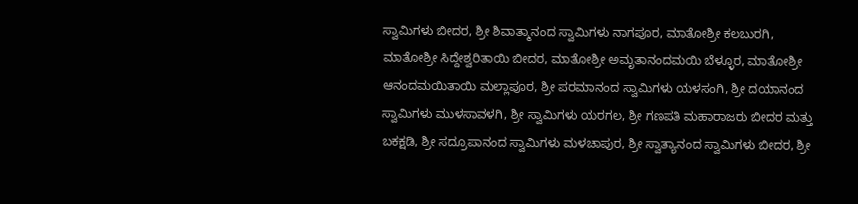ಸ್ವಾಮಿಗಳು ಬೀದರ, ಶ್ರೀ ಶಿವಾತ್ಮಾನಂದ ಸ್ವಾಮಿಗಳು ನಾಗಪೂರ, ಮಾತೋಶ್ರೀ ಕಲಬುರಗಿ, ಮಾತೋಶ್ರೀ ಸಿದ್ದೇಶ್ವರಿತಾಯಿ ಬೀದರ, ಮಾತೋಶ್ರೀ ಅಮೃತಾನಂದಮಯಿ ಬೆಳ್ಳೂರ, ಮಾತೋಶ್ರೀ ಆನಂದಮಯಿತಾಯಿ ಮಲ್ಲಾಪೂರ, ಶ್ರೀ ಪರಮಾನಂದ ಸ್ವಾಮಿಗಳು ಯಳಸಂಗಿ, ಶ್ರೀ ದಯಾನಂದ ಸ್ವಾಮಿಗಳು ಮುಳಸಾವಳಗಿ, ಶ್ರೀ ಸ್ವಾಮಿಗಳು ಯರಗಲ, ಶ್ರೀ ಗಣಪತಿ ಮಹಾರಾಜರು ಬೀದರ ಮತ್ತು ಬಕಕ್ಷಡಿ, ಶ್ರೀ ಸದ್ರೂಪಾನಂದ ಸ್ವಾಮಿಗಳು ಮಳಚಾಪುರ, ಶ್ರೀ ಸ್ವಾತ್ಯಾನಂದ ಸ್ವಾಮಿಗಳು ಬೀದರ, ಶ್ರೀ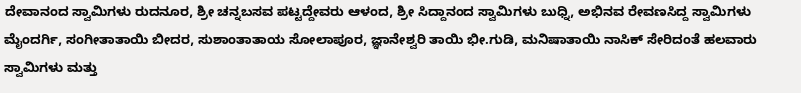ದೇವಾನಂದ ಸ್ವಾಮಿಗಳು ರುದನೂರ, ಶ್ರೀ ಚನ್ನಬಸವ ಪಟ್ಟದ್ದೇವರು ಆಳಂದ, ಶ್ರೀ ಸಿದ್ದಾನಂದ ಸ್ವಾಮಿಗಳು ಬುಧ್ನಿ, ಅಭಿನವ ರೇವಣಸಿದ್ದ ಸ್ವಾಮಿಗಳು ಮೈಂದರ್ಗಿ, ಸಂಗೀತಾತಾಯಿ ಬೀದರ, ಸುಶಾಂತಾತಾಯ ಸೋಲಾಪೂರ, ಜ್ಞಾನೇಶ್ವರಿ ತಾಯಿ ಭೀ.ಗುಡಿ, ಮನಿಷಾತಾಯಿ ನಾಸಿಕ್ ಸೇರಿದಂತೆ ಹಲವಾರು ಸ್ವಾಮಿಗಳು ಮತ್ತು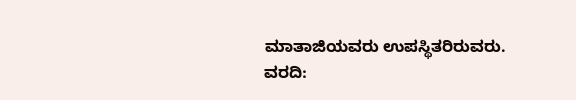ಮಾತಾಜಿಯವರು ಉಪಸ್ಥಿತರಿರುವರು.
ವರದಿ: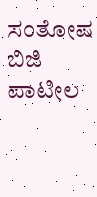ಸಂತೋಷ ಬಿಜಿ ಪಾಟೀಲ